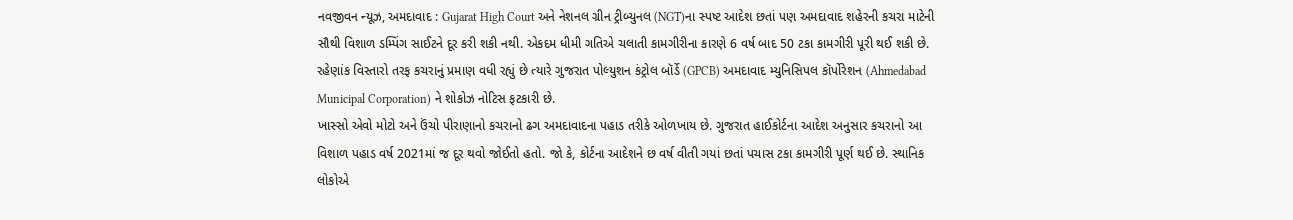નવજીવન ન્યૂઝ, અમદાવાદ : Gujarat High Court અને નેશનલ ગ્રીન ટ્રીબ્યુનલ (NGT)ના સ્પષ્ટ આદેશ છતાં પણ અમદાવાદ શહેરની કચરા માટેની સૌથી વિશાળ ડમ્પિંગ સાઈટને દૂર કરી શકી નથી. એકદમ ધીમી ગતિએ ચલાતી કામગીરીના કારણે 6 વર્ષ બાદ 50 ટકા કામગીરી પૂરી થઈ શકી છે. રહેણાંક વિસ્તારો તરફ કચરાનું પ્રમાણ વધી રહ્યું છે ત્યારે ગુજરાત પોલ્યુશન કંટ્રોલ બૉર્ડે (GPCB) અમદાવાદ મ્યુનિસિપલ કૉર્પોરેશન (Ahmedabad Municipal Corporation) ને શોકોઝ નોટિસ ફટકારી છે.
ખાસ્સો એવો મોટો અને ઉંચો પીરાણાનો કચરાનો ઢગ અમદાવાદના પહાડ તરીકે ઓળખાય છે. ગુજરાત હાઈકોર્ટના આદેશ અનુસાર કચરાનો આ વિશાળ પહાડ વર્ષ 2021માં જ દૂર થવો જોઈતો હતો. જો કે, કોર્ટના આદેશને છ વર્ષ વીતી ગયાં છતાં પચાસ ટકા કામગીરી પૂર્ણ થઈ છે. સ્થાનિક લોકોએ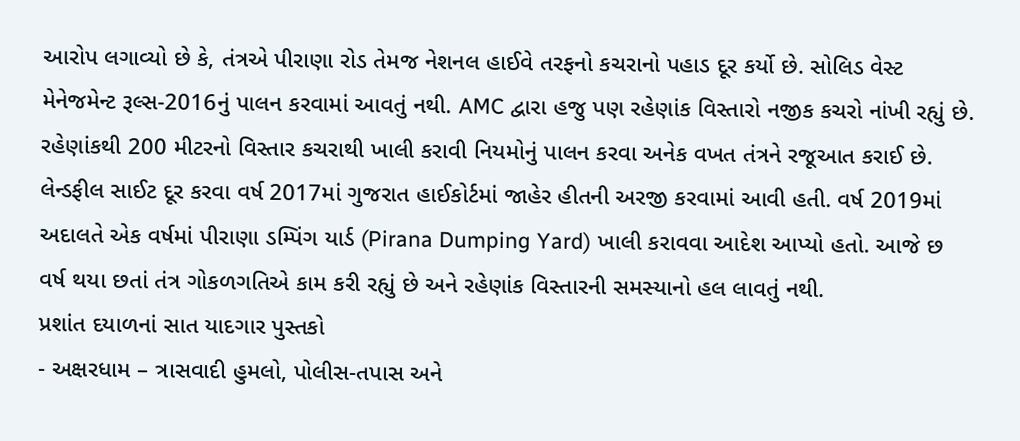આરોપ લગાવ્યો છે કે, તંત્રએ પીરાણા રોડ તેમજ નેશનલ હાઈવે તરફનો કચરાનો પહાડ દૂર કર્યો છે. સોલિડ વેસ્ટ મેનેજમેન્ટ રૂલ્સ-2016નું પાલન કરવામાં આવતું નથી. AMC દ્વારા હજુ પણ રહેણાંક વિસ્તારો નજીક કચરો નાંખી રહ્યું છે. રહેણાંકથી 200 મીટરનો વિસ્તાર કચરાથી ખાલી કરાવી નિયમોનું પાલન કરવા અનેક વખત તંત્રને રજૂઆત કરાઈ છે. લેન્ડફીલ સાઈટ દૂર કરવા વર્ષ 2017માં ગુજરાત હાઈકોર્ટમાં જાહેર હીતની અરજી કરવામાં આવી હતી. વર્ષ 2019માં અદાલતે એક વર્ષમાં પીરાણા ડમ્પિંગ યાર્ડ (Pirana Dumping Yard) ખાલી કરાવવા આદેશ આપ્યો હતો. આજે છ વર્ષ થયા છતાં તંત્ર ગોકળગતિએ કામ કરી રહ્યું છે અને રહેણાંક વિસ્તારની સમસ્યાનો હલ લાવતું નથી.
પ્રશાંત દયાળનાં સાત યાદગાર પુસ્તકો
- અક્ષરધામ – ત્રાસવાદી હુમલો, પોલીસ-તપાસ અને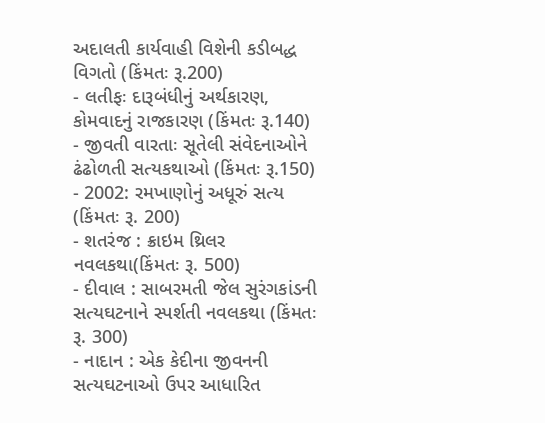અદાલતી કાર્યવાહી વિશેની કડીબદ્ધ વિગતો (કિંમતઃ રૂ.200)
- લતીફઃ દારૂબંધીનું અર્થકારણ, કોમવાદનું રાજકારણ (કિંમતઃ રૂ.140)
- જીવતી વારતાઃ સૂતેલી સંવેદનાઓને ઢંઢોળતી સત્યકથાઓ (કિંમતઃ રૂ.150)
- 2002: રમખાણોનું અધૂરું સત્ય (કિંમતઃ રૂ. 200)
- શતરંજ : ક્રાઇમ થ્રિલર નવલકથા(કિંમતઃ રૂ. 500)
- દીવાલ : સાબરમતી જેલ સુરંગકાંડની સત્યઘટનાને સ્પર્શતી નવલકથા (કિંમતઃ રૂ. 300)
- નાદાન : એક કેદીના જીવનની સત્યઘટનાઓ ઉપર આધારિત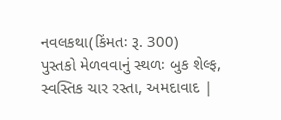નવલકથા(કિંમતઃ રૂ. 300)
પુસ્તકો મેળવવાનું સ્થળઃ બુક શેલ્ફ, સ્વસ્તિક ચાર રસ્તા, અમદાવાદ |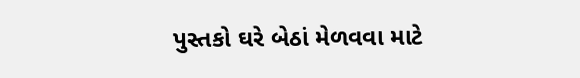પુસ્તકો ઘરે બેઠાં મેળવવા માટે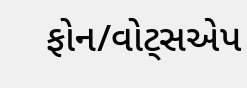ફોન/વોટ્સએપ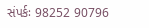સંપર્કઃ 98252 90796